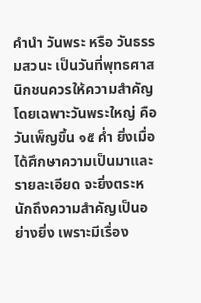คำนำ วันพระ หรือ วันธรรมสวนะ เป็นวันที่พุทธศาสนิกชนควรให้ความสำคัญ โดยเฉพาะวันพระใหญ่ คือ วันเพ็ญขึ้น ๑๕ ค่ำ ยิ่งเมื่อได้ศึกษาความเป็นมาและรายละเอียด จะยิ่งตระหนักถึงความสำคัญเป็นอย่างยิ่ง เพราะมีเรื่อง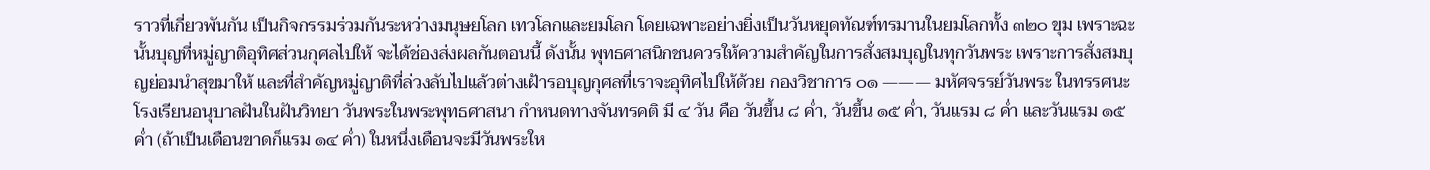ราวที่เกี่ยวพันกัน เป็นกิจกรรมร่วมกันระหว่างมนุษยโลก เทวโลกและยมโลก โดยเฉพาะอย่างยิ่งเป็นวันหยุดทัณฑ์ทรมานในยมโลกทั้ง ๓๒๐ ขุม เพราะฉะนั้นบุญที่หมู่ญาติอุทิศส่วนกุศลไปให้ จะได้ช่องส่งผลกันตอนนี้ ดังนั้น พุทธศาสนิกชนควรให้ความสำคัญในการสั่งสมบุญในทุกวันพระ เพราะการสั่งสมบุญย่อมนำสุขมาให้ และที่สำคัญหมู่ญาติที่ล่วงลับไปแล้วต่างเฝ้ารอบุญกุศลที่เราจะอุทิศไปให้ด้วย กองวิชาการ ๐๑ ——— มหัศจรรย์วันพระ ในทรรศนะโรงเรียนอนุบาลฝันในฝันวิทยา วันพระในพระพุทธศาสนา กำหนดทางจันทรคติ มี ๔ วัน คือ วันขึ้น ๘ ค่ำ, วันขึ้น ๑๕ ค่ำ, วันแรม ๘ ค่ำ และวันแรม ๑๕ ค่ำ (ถ้าเป็นเดือนขาดก็แรม ๑๔ ค่ำ) ในหนึ่งเดือนจะมีวันพระให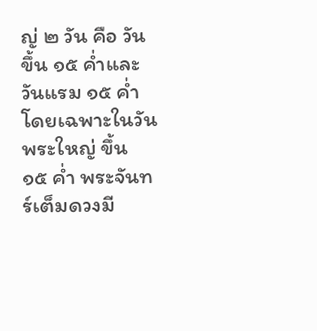ญ่ ๒ วัน คือ วันขึ้น ๑๕ ค่ำและวันแรม ๑๕ ค่ำ โดยเฉพาะในวันพระใหญ่ ขึ้น ๑๕ ค่ำ พระจันทร์เต็มดวงมี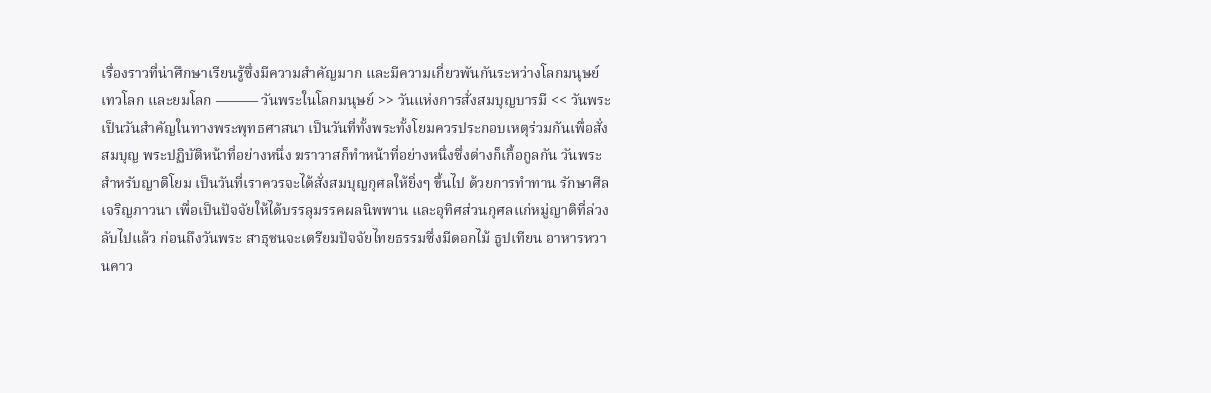เรื่องราวที่น่าศึกษาเรียนรู้ซึ่งมีความสำคัญมาก และมีความเกี่ยวพันกันระหว่างโลกมนุษย์ เทวโลก และยมโลก ——— วันพระในโลกมนุษย์ >> วันแห่งการสั่งสมบุญบารมี << วันพระ เป็นวันสำคัญในทางพระพุทธศาสนา เป็นวันที่ทั้งพระทั้งโยมควรประกอบเหตุร่วมกันเพื่อสั่งสมบุญ พระปฏิบัติหน้าที่อย่างหนึ่ง ฆราวาสก็ทำหน้าที่อย่างหนึ่งซึ่งต่างก็เกื้อกูลกัน วันพระ สำหรับญาติโยม เป็นวันที่เราควรจะได้สั่งสมบุญกุศลให้ยิ่งๆ ขึ้นไป ด้วยการทำทาน รักษาศีล เจริญภาวนา เพื่อเป็นปัจจัยให้ได้บรรลุมรรคผลนิพพาน และอุทิศส่วนกุศลแก่หมู่ญาติที่ล่วงลับไปแล้ว ก่อนถึงวันพระ สาธุชนจะเตรียมปัจจัยไทยธรรมซึ่งมีดอกไม้ ธูปเทียน อาหารหวานคาว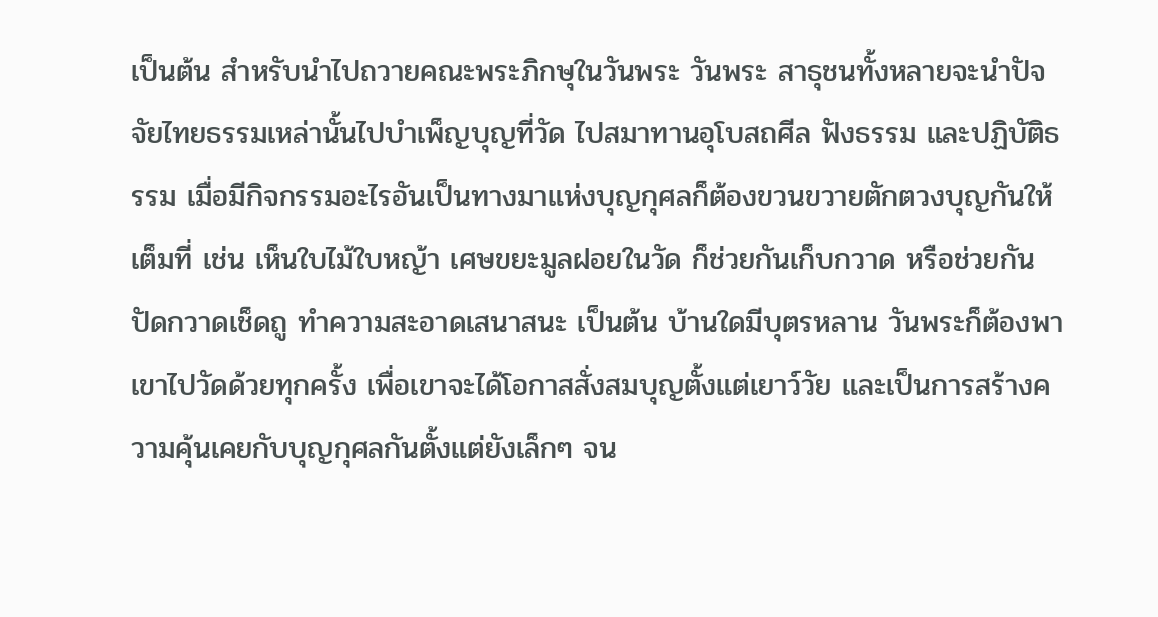เป็นต้น สำหรับนำไปถวายคณะพระภิกษุในวันพระ วันพระ สาธุชนทั้งหลายจะนำปัจจัยไทยธรรมเหล่านั้นไปบำเพ็ญบุญที่วัด ไปสมาทานอุโบสถศีล ฟังธรรม และปฏิบัติธรรม เมื่อมีกิจกรรมอะไรอันเป็นทางมาแห่งบุญกุศลก็ต้องขวนขวายตักตวงบุญกันให้เต็มที่ เช่น เห็นใบไม้ใบหญ้า เศษขยะมูลฝอยในวัด ก็ช่วยกันเก็บกวาด หรือช่วยกันปัดกวาดเช็ดถู ทำความสะอาดเสนาสนะ เป็นต้น บ้านใดมีบุตรหลาน วันพระก็ต้องพาเขาไปวัดด้วยทุกครั้ง เพื่อเขาจะได้โอกาสสั่งสมบุญตั้งแต่เยาว์วัย และเป็นการสร้างความคุ้นเคยกับบุญกุศลกันตั้งแต่ยังเล็กๆ จน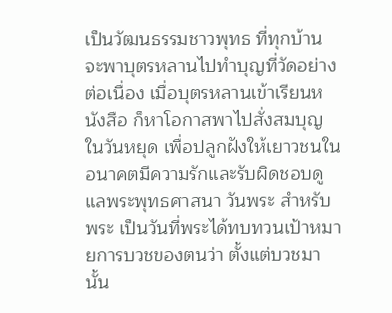เป็นวัฒนธรรมชาวพุทธ ที่ทุกบ้านจะพาบุตรหลานไปทำบุญที่วัดอย่างต่อเนื่อง เมื่อบุตรหลานเข้าเรียนหนังสือ ก็หาโอกาสพาไปสั่งสมบุญในวันหยุด เพื่อปลูกฝังให้เยาวชนในอนาคตมีความรักและรับผิดชอบดูแลพระพุทธศาสนา วันพระ สำหรับพระ เป็นวันที่พระได้ทบทวนเป้าหมายการบวชของตนว่า ตั้งแต่บวชมานั้น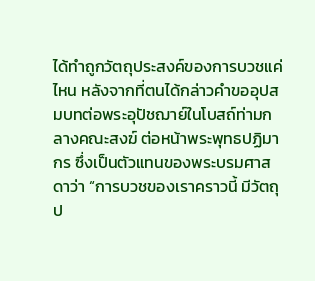ได้ทำถูกวัตถุประสงค์ของการบวชแค่ไหน หลังจากที่ตนได้กล่าวคำขออุปสมบทต่อพระอุปัชฌาย์ในโบสถ์ท่ามกลางคณะสงฆ์ ต่อหน้าพระพุทธปฏิมากร ซึ่งเป็นตัวแทนของพระบรมศาสดาว่า “การบวชของเราคราวนี้ มีวัตถุป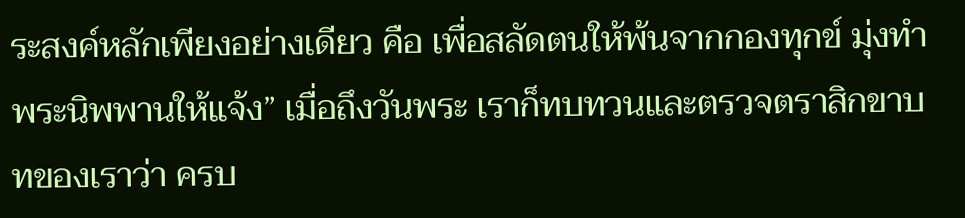ระสงค์หลักเพียงอย่างเดียว คือ เพื่อสลัดตนให้พ้นจากกองทุกข์ มุ่งทำพระนิพพานให้แจ้ง” เมื่อถึงวันพระ เราก็ทบทวนและตรวจตราสิกขาบทของเราว่า ครบ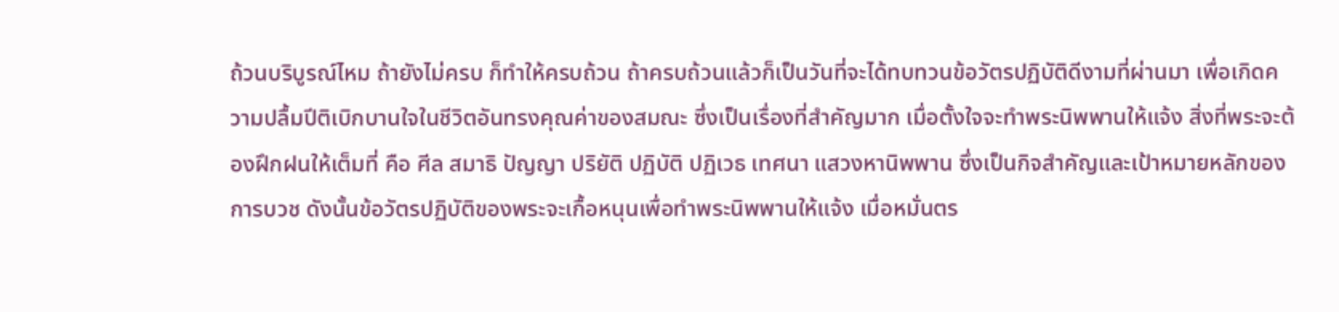ถ้วนบริบูรณ์ไหม ถ้ายังไม่ครบ ก็ทำให้ครบถ้วน ถ้าครบถ้วนแล้วก็เป็นวันที่จะได้ทบทวนข้อวัตรปฏิบัติดีงามที่ผ่านมา เพื่อเกิดความปลื้มปีติเบิกบานใจในชีวิตอันทรงคุณค่าของสมณะ ซึ่งเป็นเรื่องที่สำคัญมาก เมื่อตั้งใจจะทำพระนิพพานให้แจ้ง สิ่งที่พระจะต้องฝึกฝนให้เต็มที่ คือ ศีล สมาธิ ปัญญา ปริยัติ ปฏิบัติ ปฏิเวธ เทศนา แสวงหานิพพาน ซึ่งเป็นกิจสำคัญและเป้าหมายหลักของการบวช ดังนั้นข้อวัตรปฏิบัติของพระจะเกื้อหนุนเพื่อทำพระนิพพานให้แจ้ง เมื่อหมั่นตร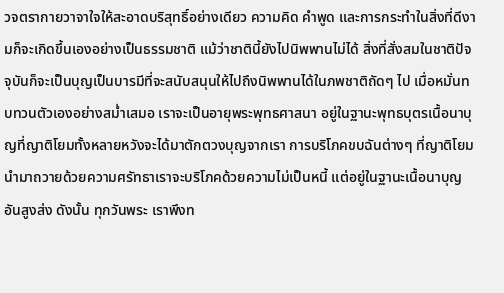วจตรากายวาจาใจให้สะอาดบริสุทธิ์อย่างเดียว ความคิด คำพูด และการกระทำในสิ่งที่ดีงามก็จะเกิดขึ้นเองอย่างเป็นธรรมชาติ แม้ว่าชาตินี้ยังไปนิพพานไม่ได้ สิ่งที่สั่งสมในชาติปัจจุบันก็จะเป็นบุญเป็นบารมีที่จะสนับสนุนให้ไปถึงนิพพานได้ในภพชาติถัดๆ ไป เมื่อหมั่นทบทวนตัวเองอย่างสม่ำเสมอ เราจะเป็นอายุพระพุทธศาสนา อยู่ในฐานะพุทธบุตรเนื้อนาบุญที่ญาติโยมทั้งหลายหวังจะได้มาตักตวงบุญจากเรา การบริโภคขบฉันต่างๆ ที่ญาติโยมนำมาถวายด้วยความศรัทธาเราจะบริโภคด้วยความไม่เป็นหนี้ แต่อยู่ในฐานะเนื้อนาบุญอันสูงส่ง ดังนั้น ทุกวันพระ เราพึงท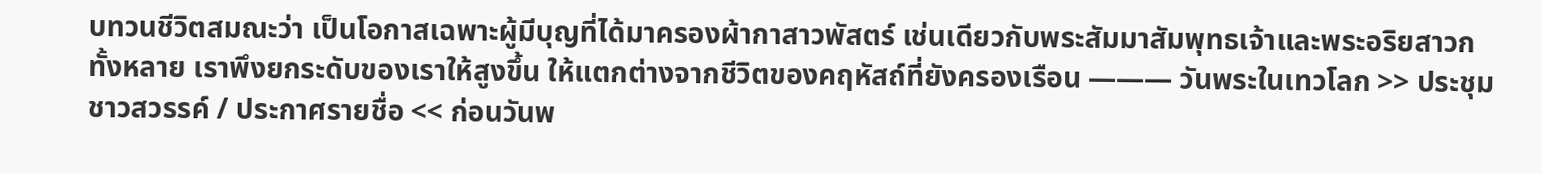บทวนชีวิตสมณะว่า เป็นโอกาสเฉพาะผู้มีบุญที่ได้มาครองผ้ากาสาวพัสตร์ เช่นเดียวกับพระสัมมาสัมพุทธเจ้าและพระอริยสาวกทั้งหลาย เราพึงยกระดับของเราให้สูงขึ้น ให้แตกต่างจากชีวิตของคฤหัสถ์ที่ยังครองเรือน ——— วันพระในเทวโลก >> ประชุมชาวสวรรค์ / ประกาศรายชื่อ << ก่อนวันพ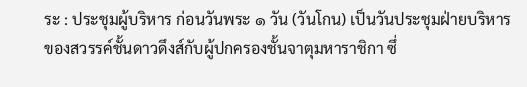ระ : ประชุมผู้บริหาร ก่อนวันพระ ๑ วัน (วันโกน) เป็นวันประชุมฝ่ายบริหารของสวรรค์ชั้นดาวดึงส์กับผู้ปกครองชั้นจาตุมหาราชิกา ซึ่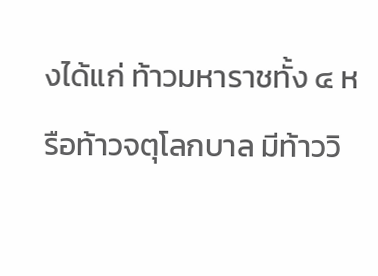งได้แก่ ท้าวมหาราชทั้ง ๔ หรือท้าวจตุโลกบาล มีท้าววิ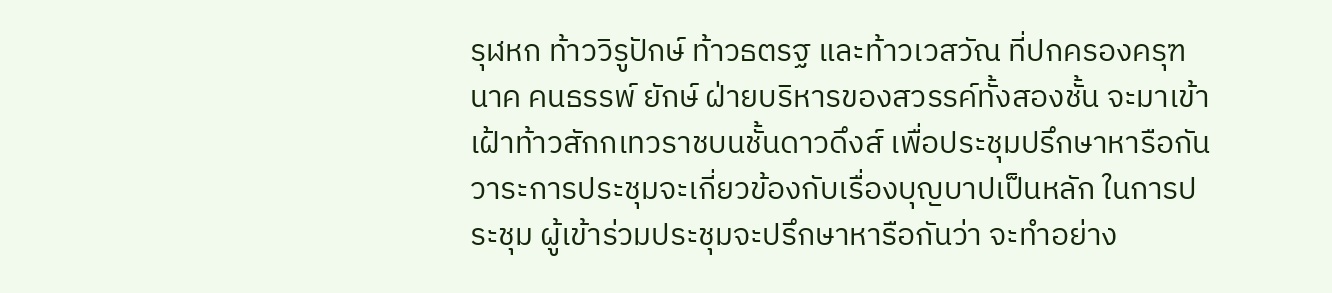รุฬหก ท้าววิรูปักษ์ ท้าวธตรฐ และท้าวเวสวัณ ที่ปกครองครุฑ นาค คนธรรพ์ ยักษ์ ฝ่ายบริหารของสวรรค์ทั้งสองชั้น จะมาเข้าเฝ้าท้าวสักกเทวราชบนชั้นดาวดึงส์ เพื่อประชุมปรึกษาหารือกัน วาระการประชุมจะเกี่ยวข้องกับเรื่องบุญบาปเป็นหลัก ในการประชุม ผู้เข้าร่วมประชุมจะปรึกษาหารือกันว่า จะทำอย่าง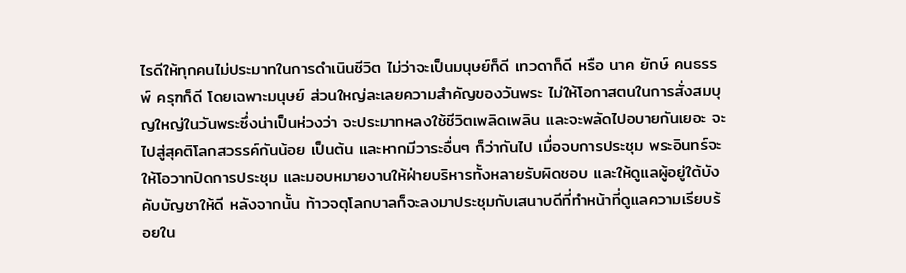ไรดีให้ทุกคนไม่ประมาทในการดำเนินชีวิต ไม่ว่าจะเป็นมนุษย์ก็ดี เทวดาก็ดี หรือ นาค ยักษ์ คนธรรพ์ ครุฑก็ดี โดยเฉพาะมนุษย์ ส่วนใหญ่ละเลยความสำคัญของวันพระ ไม่ให้โอกาสตนในการสั่งสมบุญใหญ่ในวันพระซึ่งน่าเป็นห่วงว่า จะประมาทหลงใช้ชีวิตเพลิดเพลิน และจะพลัดไปอบายกันเยอะ จะไปสู่สุคติโลกสวรรค์กันน้อย เป็นต้น และหากมีวาระอื่นๆ ก็ว่ากันไป เมื่อจบการประชุม พระอินทร์จะให้โอวาทปิดการประชุม และมอบหมายงานให้ฝ่ายบริหารทั้งหลายรับผิดชอบ และให้ดูแลผู้อยู่ใต้บังคับบัญชาให้ดี หลังจากนั้น ท้าวจตุโลกบาลก็จะลงมาประชุมกับเสนาบดีที่ทำหน้าที่ดูแลความเรียบร้อยใน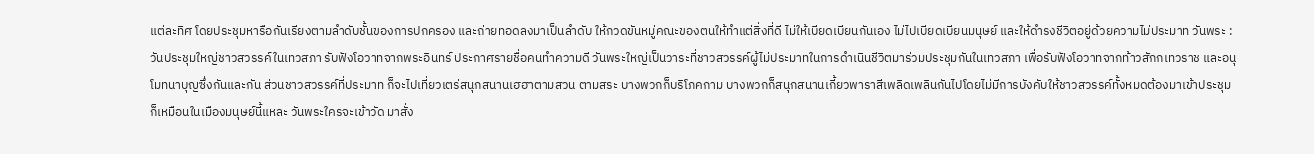แต่ละทิศ โดยประชุมหารือกันเรียงตามลำดับชั้นของการปกครอง และถ่ายทอดลงมาเป็นลำดับ ให้กวดขันหมู่คณะของตนให้ทำแต่สิ่งที่ดี ไม่ให้เบียดเบียนกันเอง ไม่ไปเบียดเบียนมนุษย์ และให้ดำรงชีวิตอยู่ด้วยความไม่ประมาท วันพระ : วันประชุมใหญ่ชาวสวรรค์ในเทวสภา รับฟังโอวาทจากพระอินทร์ ประกาศรายชื่อคนทำความดี วันพระใหญ่เป็นวาระที่ชาวสวรรค์ผู้ไม่ประมาทในการดำเนินชีวิตมาร่วมประชุมกันในเทวสภา เพื่อรับฟังโอวาทจากท้าวสักกเทวราช และอนุโมทนาบุญซึ่งกันและกัน ส่วนชาวสวรรค์ที่ประมาท ก็จะไปเที่ยวเตร่สนุกสนานเฮฮาตามสวน ตามสระ บางพวกก็บริโภคกาม บางพวกก็สนุกสนานเกี้ยวพาราสีเพลิดเพลินกันไปโดยไม่มีการบังคับให้ชาวสวรรค์ทั้งหมดต้องมาเข้าประชุม ก็เหมือนในเมืองมนุษย์นี้แหละ วันพระใครจะเข้าวัด มาสั่ง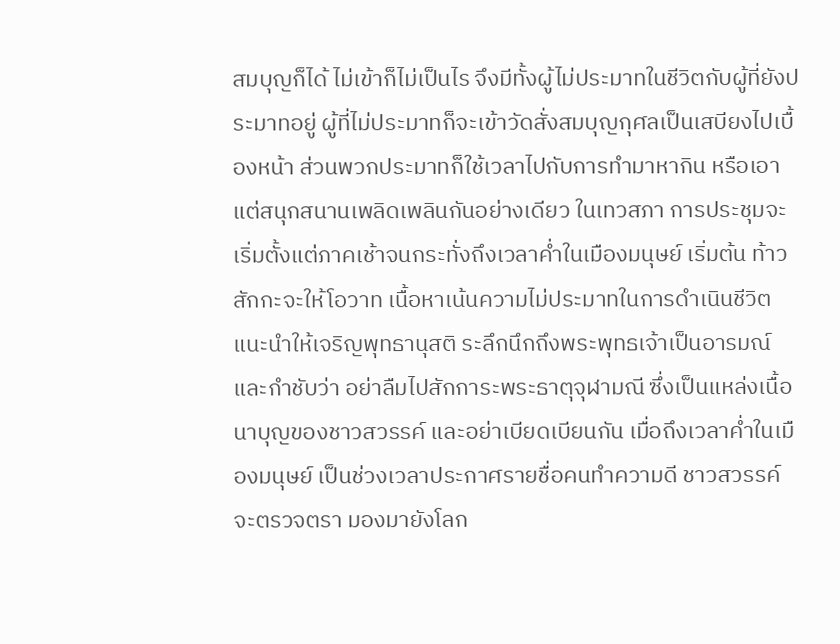สมบุญก็ได้ ไม่เข้าก็ไม่เป็นไร จึงมีทั้งผู้ไม่ประมาทในชีวิตกับผู้ที่ยังประมาทอยู่ ผู้ที่ไม่ประมาทก็จะเข้าวัดสั่งสมบุญกุศลเป็นเสบียงไปเบื้องหน้า ส่วนพวกประมาทก็ใช้เวลาไปกับการทำมาหากิน หรือเอาแต่สนุกสนานเพลิดเพลินกันอย่างเดียว ในเทวสภา การประชุมจะเริ่มตั้งแต่ภาคเช้าจนกระทั่งถึงเวลาค่ำในเมืองมนุษย์ เริ่มต้น ท้าวสักกะจะให้โอวาท เนื้อหาเน้นความไม่ประมาทในการดำเนินชีวิต แนะนำให้เจริญพุทธานุสติ ระลึกนึกถึงพระพุทธเจ้าเป็นอารมณ์ และกำชับว่า อย่าลืมไปสักการะพระธาตุจุฬามณี ซึ่งเป็นแหล่งเนื้อนาบุญของชาวสวรรค์ และอย่าเบียดเบียนกัน เมื่อถึงเวลาค่ำในเมืองมนุษย์ เป็นช่วงเวลาประกาศรายชื่อคนทำความดี ชาวสวรรค์จะตรวจตรา มองมายังโลก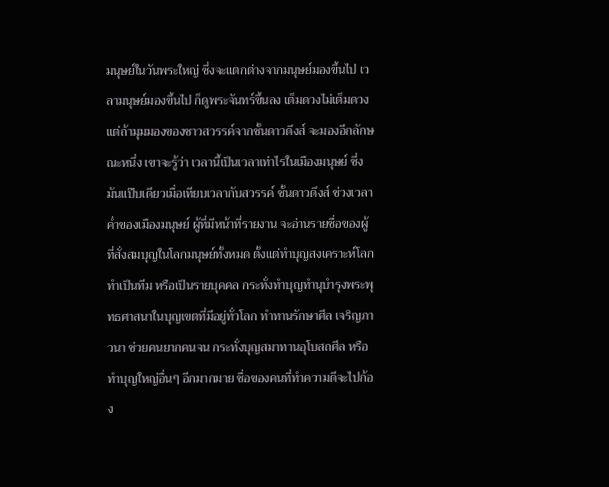มนุษย์ในวันพระใหญ่ ซึ่งจะแตกต่างจากมนุษย์มองขึ้นไป เวลามนุษย์มองขึ้นไป ก็ดูพระจันทร์ขึ้นลง เต็มดวงไม่เต็มดวง แต่ถ้ามุมมองของชาวสวรรค์จากชั้นดาวดึงส์ จะมองอีกลักษณะหนึ่ง เขาจะรู้ว่า เวลานี้เป็นเวลาเท่าไรในเมืองมนุษย์ ซึ่งมันแป๊บเดียวเมื่อเทียบเวลากับสวรรค์ ชั้นดาวดึงส์ ช่วงเวลาค่ำของเมืองมนุษย์ ผู้ที่มีหน้าที่รายงาน จะอ่านรายชื่อของผู้ที่สั่งสมบุญในโลกมนุษย์ทั้งหมด ตั้งแต่ทำบุญสงเคราะห์โลก ทำเป็นทีม หรือเป็นรายบุคคล กระทั่งทำบุญทำนุบำรุงพระพุทธศาสนาในบุญเขตที่มีอยู่ทั่วโลก ทำทานรักษาศีล เจริญภาวนา ช่วยคนยากคนจน กระทั่งบุญสมาทานอุโบสถศีล หรือทำบุญใหญ่อื่นๆ อีกมากมาย ชื่อของคนที่ทำความดีจะไปก้อง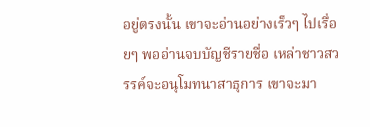อยู่ตรงนั้น เขาจะอ่านอย่างเร็วๆ ไปเรื่อยๆ พออ่านจบบัญชีรายชื่อ เหล่าชาวสวรรค์จะอนุโมทนาสาธุการ เขาจะมา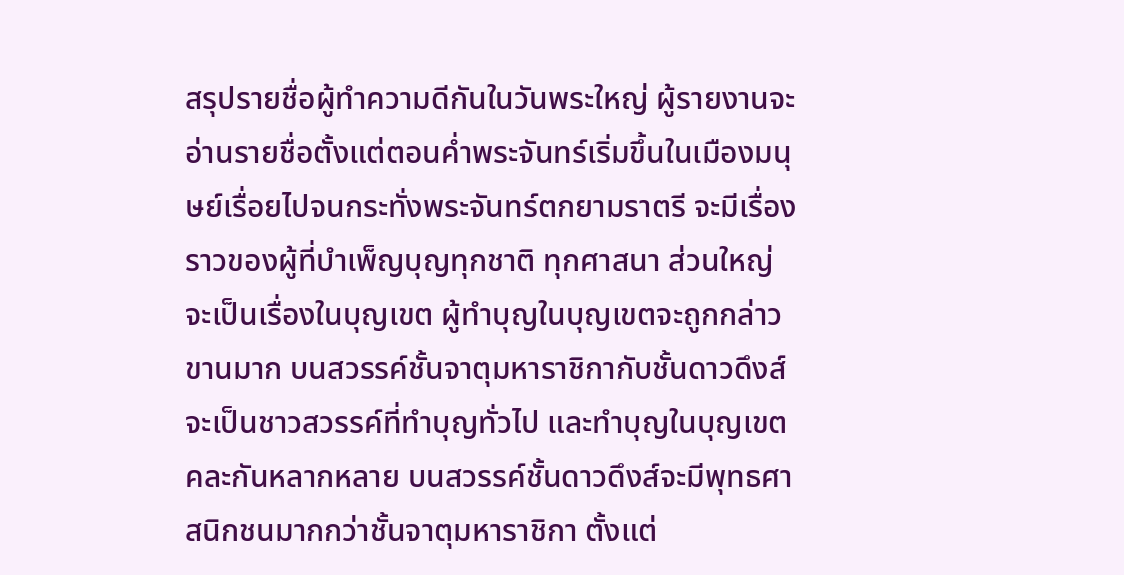สรุปรายชื่อผู้ทำความดีกันในวันพระใหญ่ ผู้รายงานจะอ่านรายชื่อตั้งแต่ตอนค่ำพระจันทร์เริ่มขึ้นในเมืองมนุษย์เรื่อยไปจนกระทั่งพระจันทร์ตกยามราตรี จะมีเรื่องราวของผู้ที่บำเพ็ญบุญทุกชาติ ทุกศาสนา ส่วนใหญ่จะเป็นเรื่องในบุญเขต ผู้ทำบุญในบุญเขตจะถูกกล่าวขานมาก บนสวรรค์ชั้นจาตุมหาราชิกากับชั้นดาวดึงส์ จะเป็นชาวสวรรค์ที่ทำบุญทั่วไป และทำบุญในบุญเขตคละกันหลากหลาย บนสวรรค์ชั้นดาวดึงส์จะมีพุทธศาสนิกชนมากกว่าชั้นจาตุมหาราชิกา ตั้งแต่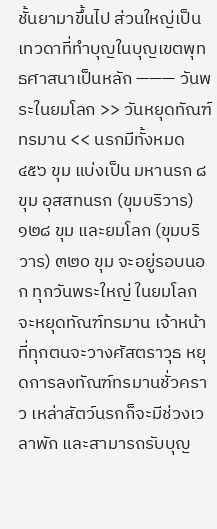ชั้นยามาขึ้นไป ส่วนใหญ่เป็นเทวดาที่ทำบุญในบุญเขตพุทธศาสนาเป็นหลัก ——— วันพระในยมโลก >> วันหยุดทัณฑ์ทรมาน << นรกมีทั้งหมด ๔๕๖ ขุม แบ่งเป็น มหานรก ๘ ขุม อุสสทนรก (ขุมบริวาร) ๑๒๘ ขุม และยมโลก (ขุมบริวาร) ๓๒๐ ขุม จะอยู่รอบนอก ทุกวันพระใหญ่ ในยมโลกจะหยุดทัณฑ์ทรมาน เจ้าหน้าที่ทุกตนจะวางศัสตราวุธ หยุดการลงทัณฑ์ทรมานชั่วคราว เหล่าสัตว์นรกก็จะมีช่วงเวลาพัก และสามารถรับบุญ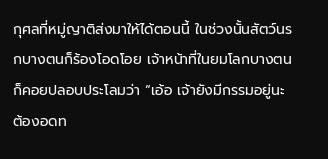กุศลที่หมู่ญาติส่งมาให้ได้ตอนนี้ ในช่วงนั้นสัตว์นรกบางตนก็ร้องโอดโอย เจ้าหน้าที่ในยมโลกบางตนก็คอยปลอบประโลมว่า “เอ้อ เจ้ายังมีกรรมอยู่นะ ต้องอดท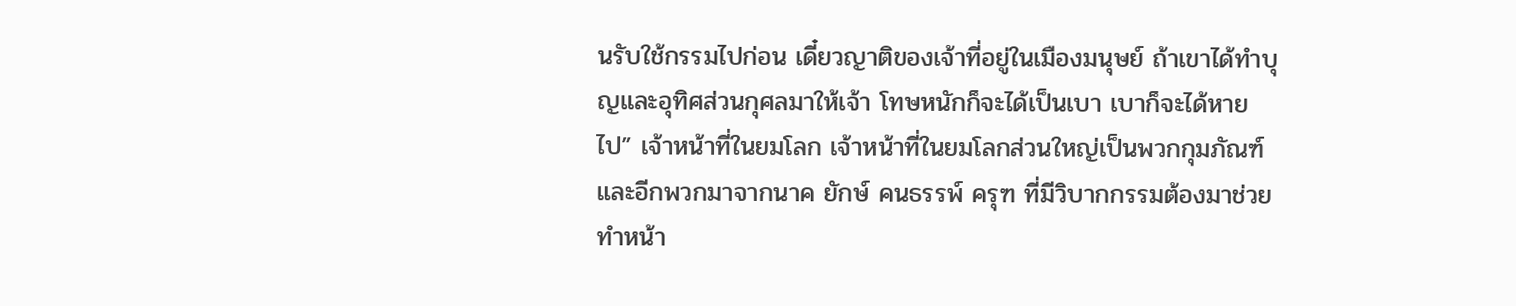นรับใช้กรรมไปก่อน เดี๋ยวญาติของเจ้าที่อยู่ในเมืองมนุษย์ ถ้าเขาได้ทำบุญและอุทิศส่วนกุศลมาให้เจ้า โทษหนักก็จะได้เป็นเบา เบาก็จะได้หายไป” เจ้าหน้าที่ในยมโลก เจ้าหน้าที่ในยมโลกส่วนใหญ่เป็นพวกกุมภัณฑ์ และอีกพวกมาจากนาค ยักษ์ คนธรรพ์ ครุฑ ที่มีวิบากกรรมต้องมาช่วยทำหน้า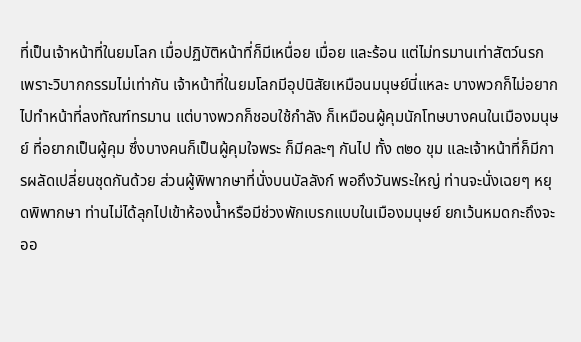ที่เป็นเจ้าหน้าที่ในยมโลก เมื่อปฏิบัติหน้าที่ก็มีเหนื่อย เมื่อย และร้อน แต่ไม่ทรมานเท่าสัตว์นรก เพราะวิบากกรรมไม่เท่ากัน เจ้าหน้าที่ในยมโลกมีอุปนิสัยเหมือนมนุษย์นี่แหละ บางพวกก็ไม่อยากไปทำหน้าที่ลงทัณฑ์ทรมาน แต่บางพวกก็ชอบใช้กำลัง ก็เหมือนผู้คุมนักโทษบางคนในเมืองมนุษย์ ที่อยากเป็นผู้คุม ซึ่งบางคนก็เป็นผู้คุมใจพระ ก็มีคละๆ กันไป ทั้ง ๓๒๐ ขุม และเจ้าหน้าที่ก็มีการผลัดเปลี่ยนชุดกันด้วย ส่วนผู้พิพากษาที่นั่งบนบัลลังก์ พอถึงวันพระใหญ่ ท่านจะนั่งเฉยๆ หยุดพิพากษา ท่านไม่ได้ลุกไปเข้าห้องน้ำหรือมีช่วงพักเบรกแบบในเมืองมนุษย์ ยกเว้นหมดกะถึงจะออ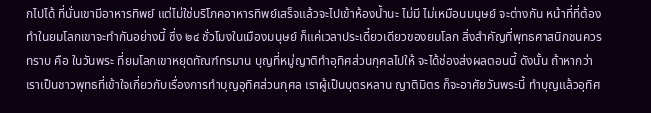กไปได้ ที่นั่นเขามีอาหารทิพย์ แต่ไม่ใช่บริโภคอาหารทิพย์เสร็จแล้วจะไปเข้าห้องน้ำนะ ไม่มี ไม่เหมือนมนุษย์ จะต่างกัน หน้าที่ที่ต้องทำในยมโลกเขาจะทำกันอย่างนี้ ซึ่ง ๒๔ ชั่วโมงในเมืองมนุษย์ ก็แค่เวลาประเดี๋ยวเดียวของยมโลก สิ่งสำคัญที่พุทธศาสนิกชนควรทราบ คือ ในวันพระ ที่ยมโลกเขาหยุดทัณฑ์ทรมาน บุญที่หมู่ญาติทำอุทิศส่วนกุศลไปให้ จะได้ช่องส่งผลตอนนี้ ดังนั้น ถ้าหากว่า เราเป็นชาวพุทธที่เข้าใจเกี่ยวกับเรื่องการทำบุญอุทิศส่วนกุศล เราผู้เป็นบุตรหลาน ญาติมิตร ก็จะอาศัยวันพระนี้ ทำบุญแล้วอุทิศ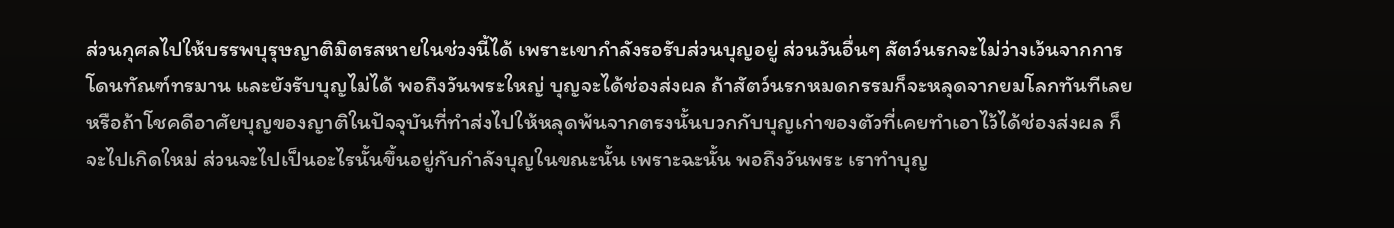ส่วนกุศลไปให้บรรพบุรุษญาติมิตรสหายในช่วงนี้ได้ เพราะเขากำลังรอรับส่วนบุญอยู่ ส่วนวันอื่นๆ สัตว์นรกจะไม่ว่างเว้นจากการโดนทัณฑ์ทรมาน และยังรับบุญไม่ได้ พอถึงวันพระใหญ่ บุญจะได้ช่องส่งผล ถ้าสัตว์นรกหมดกรรมก็จะหลุดจากยมโลกทันทีเลย หรือถ้าโชคดีอาศัยบุญของญาติในปัจจุบันที่ทำส่งไปให้หลุดพ้นจากตรงนั้นบวกกับบุญเก่าของตัวที่เคยทำเอาไว้ได้ช่องส่งผล ก็จะไปเกิดใหม่ ส่วนจะไปเป็นอะไรนั้นขึ้นอยู่กับกำลังบุญในขณะนั้น เพราะฉะนั้น พอถึงวันพระ เราทำบุญ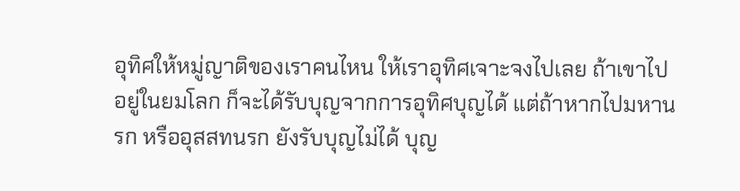อุทิศให้หมู่ญาติของเราคนไหน ให้เราอุทิศเจาะจงไปเลย ถ้าเขาไปอยู่ในยมโลก ก็จะได้รับบุญจากการอุทิศบุญได้ แต่ถ้าหากไปมหานรก หรืออุสสทนรก ยังรับบุญไม่ได้ บุญ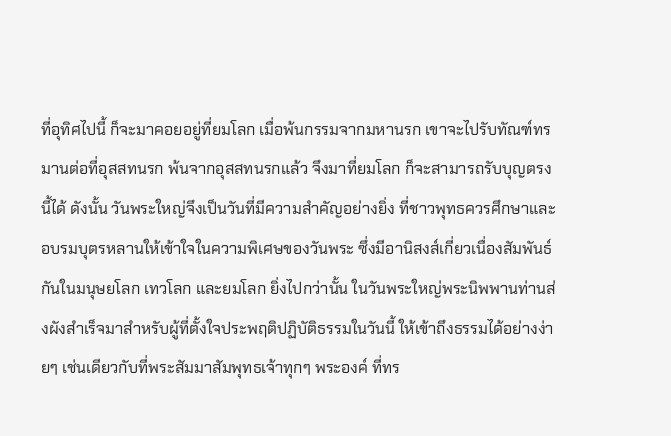ที่อุทิศไปนี้ ก็จะมาคอยอยู่ที่ยมโลก เมื่อพ้นกรรมจากมหานรก เขาจะไปรับทัณฑ์ทรมานต่อที่อุสสทนรก พ้นจากอุสสทนรกแล้ว จึงมาที่ยมโลก ก็จะสามารถรับบุญตรงนี้ได้ ดังนั้น วันพระใหญ่จึงเป็นวันที่มีความสำคัญอย่างยิ่ง ที่ชาวพุทธควรศึกษาและอบรมบุตรหลานให้เข้าใจในความพิเศษของวันพระ ซึ่งมีอานิสงส์เกี่ยวเนื่องสัมพันธ์กันในมนุษยโลก เทวโลก และยมโลก ยิ่งไปกว่านั้น ในวันพระใหญ่พระนิพพานท่านส่งผังสำเร็จมาสำหรับผู้ที่ตั้งใจประพฤติปฏิบัติธรรมในวันนี้ ให้เข้าถึงธรรมได้อย่างง่ายๆ เช่นเดียวกับที่พระสัมมาสัมพุทธเจ้าทุกๆ พระองค์ ที่ทร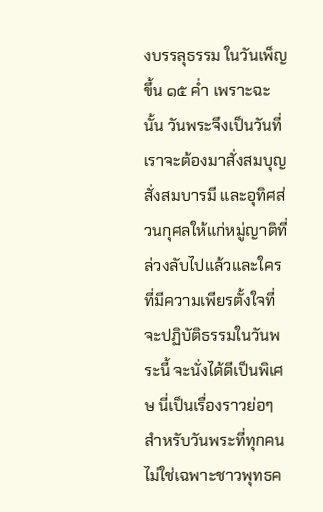งบรรลุธรรม ในวันเพ็ญขึ้น ๑๕ ค่ำ เพราะฉะนั้น วันพระจึงเป็นวันที่เราจะต้องมาสั่งสมบุญสั่งสมบารมี และอุทิศส่วนกุศลให้แก่หมู่ญาติที่ล่วงลับไปแล้วและใครที่มีความเพียรตั้งใจที่จะปฏิบัติธรรมในวันพระนี้ จะนั่งได้ดีเป็นพิเศษ นี่เป็นเรื่องราวย่อๆ สำหรับวันพระที่ทุกคน ไม่ใช่เฉพาะชาวพุทธค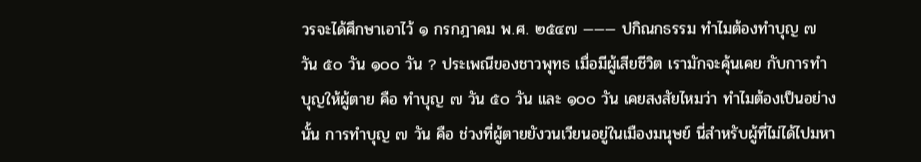วรจะได้ศึกษาเอาไว้ ๑ กรกฎาคม พ.ศ. ๒๕๔๗ ——— ปกิณกธรรม ทำไมต้องทำบุญ ๗ วัน ๕๐ วัน ๑๐๐ วัน ? ประเพณีของชาวพุทธ เมื่อมีผู้เสียชีวิต เรามักจะคุ้นเคย กับการทำบุญให้ผู้ตาย คือ ทำบุญ ๗ วัน ๕๐ วัน และ ๑๐๐ วัน เคยสงสัยไหมว่า ทำไมต้องเป็นอย่างนั้น การทำบุญ ๗ วัน คือ ช่วงที่ผู้ตายยังวนเวียนอยู่ในเมืองมนุษย์ นี่สำหรับผู้ที่ไม่ได้ไปมหา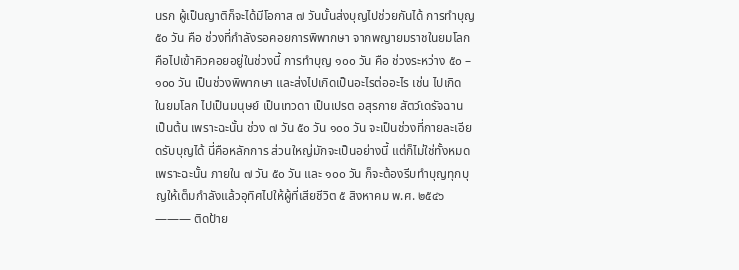นรก ผู้เป็นญาติก็จะได้มีโอกาส ๗ วันนั้นส่งบุญไปช่วยกันได้ การทำบุญ ๕๐ วัน คือ ช่วงที่กำลังรอคอยการพิพากษา จากพญายมราชในยมโลก คือไปเข้าคิวคอยอยู่ในช่วงนี้ การทำบุญ ๑๐๐ วัน คือ ช่วงระหว่าง ๕๐ – ๑๐๐ วัน เป็นช่วงพิพากษา และส่งไปเกิดเป็นอะไรต่ออะไร เช่น ไปเกิด ในยมโลก ไปเป็นมนุษย์ เป็นเทวดา เป็นเปรต อสุรกาย สัตว์เดรัจฉาน เป็นต้น เพราะฉะนั้น ช่วง ๗ วัน ๕๐ วัน ๑๐๐ วัน จะเป็นช่วงที่กายละเอียดรับบุญได้ นี่คือหลักการ ส่วนใหญ่มักจะเป็นอย่างนี้ แต่ก็ไม่ใช่ทั้งหมด เพราะฉะนั้น ภายใน ๗ วัน ๕๐ วัน และ ๑๐๐ วัน ก็จะต้องรีบทำบุญทุกบุญให้เต็มกำลังแล้วอุทิศไปให้ผู้ที่เสียชีวิต ๕ สิงหาคม พ.ศ. ๒๕๔๖ ——— ติดป้าย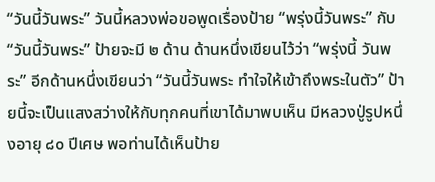“วันนี้วันพระ” วันนี้หลวงพ่อขอพูดเรื่องป้าย “พรุ่งนี้วันพระ” กับ “วันนี้วันพระ” ป้ายจะมี ๒ ด้าน ด้านหนึ่งเขียนไว้ว่า “พรุ่งนี้ วันพระ” อีกด้านหนึ่งเขียนว่า “วันนี้วันพระ ทำใจให้เข้าถึงพระในตัว” ป้ายนี้จะเป็นแสงสว่างให้กับทุกคนที่เขาได้มาพบเห็น มีหลวงปู่รูปหนึ่งอายุ ๘๐ ปีเศษ พอท่านได้เห็นป้าย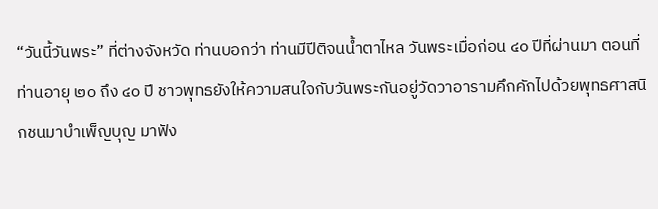“วันนี้วันพระ” ที่ต่างจังหวัด ท่านบอกว่า ท่านมีปีติจนน้ำตาไหล วันพระเมื่อก่อน ๔๐ ปีที่ผ่านมา ตอนที่ท่านอายุ ๒๐ ถึง ๔๐ ปี ชาวพุทธยังให้ความสนใจกับวันพระกันอยู่วัดวาอารามคึกคักไปด้วยพุทธศาสนิกชนมาบำเพ็ญบุญ มาฟัง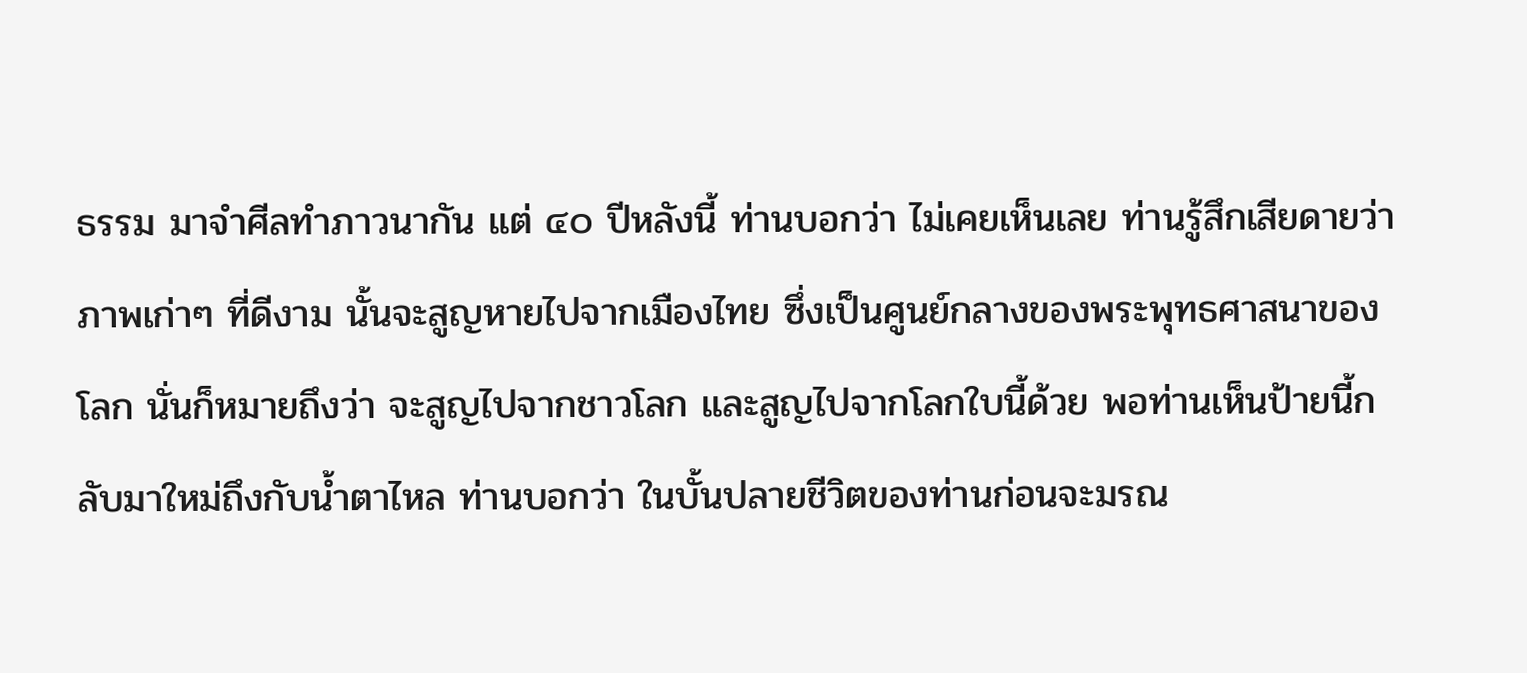ธรรม มาจำศีลทำภาวนากัน แต่ ๔๐ ปีหลังนี้ ท่านบอกว่า ไม่เคยเห็นเลย ท่านรู้สึกเสียดายว่า ภาพเก่าๆ ที่ดีงาม นั้นจะสูญหายไปจากเมืองไทย ซึ่งเป็นศูนย์กลางของพระพุทธศาสนาของโลก นั่นก็หมายถึงว่า จะสูญไปจากชาวโลก และสูญไปจากโลกใบนี้ด้วย พอท่านเห็นป้ายนี้กลับมาใหม่ถึงกับน้ำตาไหล ท่านบอกว่า ในบั้นปลายชีวิตของท่านก่อนจะมรณ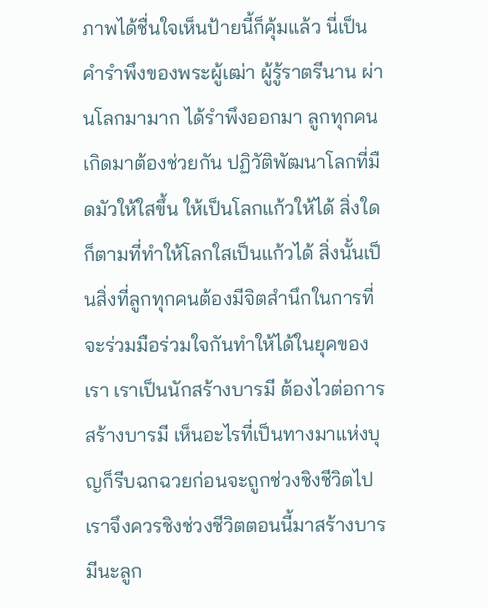ภาพได้ชื่นใจเห็นป้ายนี้ก็คุ้มแล้ว นี่เป็นคำรำพึงของพระผู้เฒ่า ผู้รู้ราตรีนาน ผ่านโลกมามาก ได้รำพึงออกมา ลูกทุกคนเกิดมาต้องช่วยกัน ปฏิวัติพัฒนาโลกที่มืดมัวให้ใสขึ้น ให้เป็นโลกแก้วให้ได้ สิ่งใดก็ตามที่ทำให้โลกใสเป็นแก้วได้ สิ่งนั้นเป็นสิ่งที่ลูกทุกคนต้องมีจิตสำนึกในการที่จะร่วมมือร่วมใจกันทำให้ได้ในยุคของเรา เราเป็นนักสร้างบารมี ต้องไวต่อการสร้างบารมี เห็นอะไรที่เป็นทางมาแห่งบุญก็รีบฉกฉวยก่อนจะถูกช่วงชิงชีวิตไป เราจึงควรชิงช่วงชีวิตตอนนี้มาสร้างบารมีนะลูก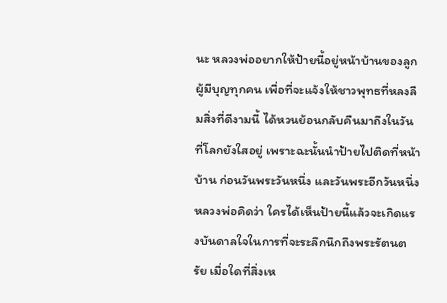นะ หลวงพ่ออยากให้ป้ายนี้อยู่หน้าบ้านของลูกผู้มีบุญทุกคน เพื่อที่จะแจ้งให้ชาวพุทธที่หลงลืมสิ่งที่ดีงามนี้ ได้หวนย้อนกลับคืนมาถึงในวันที่โลกยังใสอยู่ เพราะฉะนั้นนำป้ายไปติดที่หน้าบ้าน ก่อนวันพระวันหนึ่ง และวันพระอีกวันหนึ่ง หลวงพ่อคิดว่า ใครได้เห็นป้ายนี้แล้วจะเกิดแรงบันดาลใจในการที่จะระลึกนึกถึงพระรัตนตรัย เมื่อใดที่สิ่งเห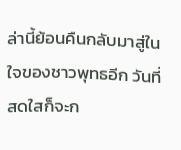ล่านี้ย้อนคืนกลับมาสู่ในใจของชาวพุทธอีก วันที่สดใสก็จะก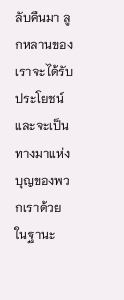ลับคืนมา ลูกหลานของเราจะได้รับประโยชน์ และจะเป็นทางมาแห่งบุญของพวกเราด้วย ในฐานะ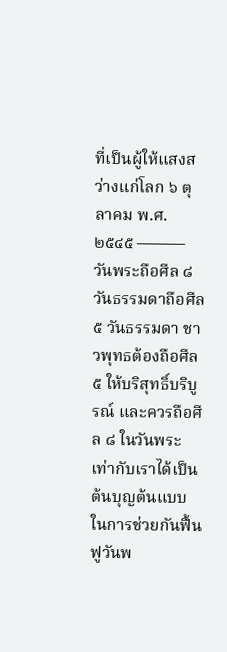ที่เป็นผู้ให้แสงสว่างแก่โลก ๖ ตุลาคม พ.ศ. ๒๕๔๕ ——— วันพระถือศีล ๘ วันธรรมดาถือศีล ๕ วันธรรมดา ชาวพุทธต้องถือศีล ๕ ให้บริสุทธิ์บริบูรณ์ และควรถือศีล ๘ ในวันพระ เท่ากับเราได้เป็นต้นบุญต้นแบบในการช่วยกันฟื้นฟูวันพ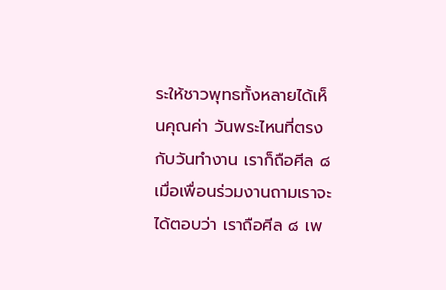ระให้ชาวพุทธทั้งหลายได้เห็นคุณค่า วันพระไหนที่ตรงกับวันทำงาน เราก็ถือศีล ๘ เมื่อเพื่อนร่วมงานถามเราจะได้ตอบว่า เราถือศีล ๘ เพ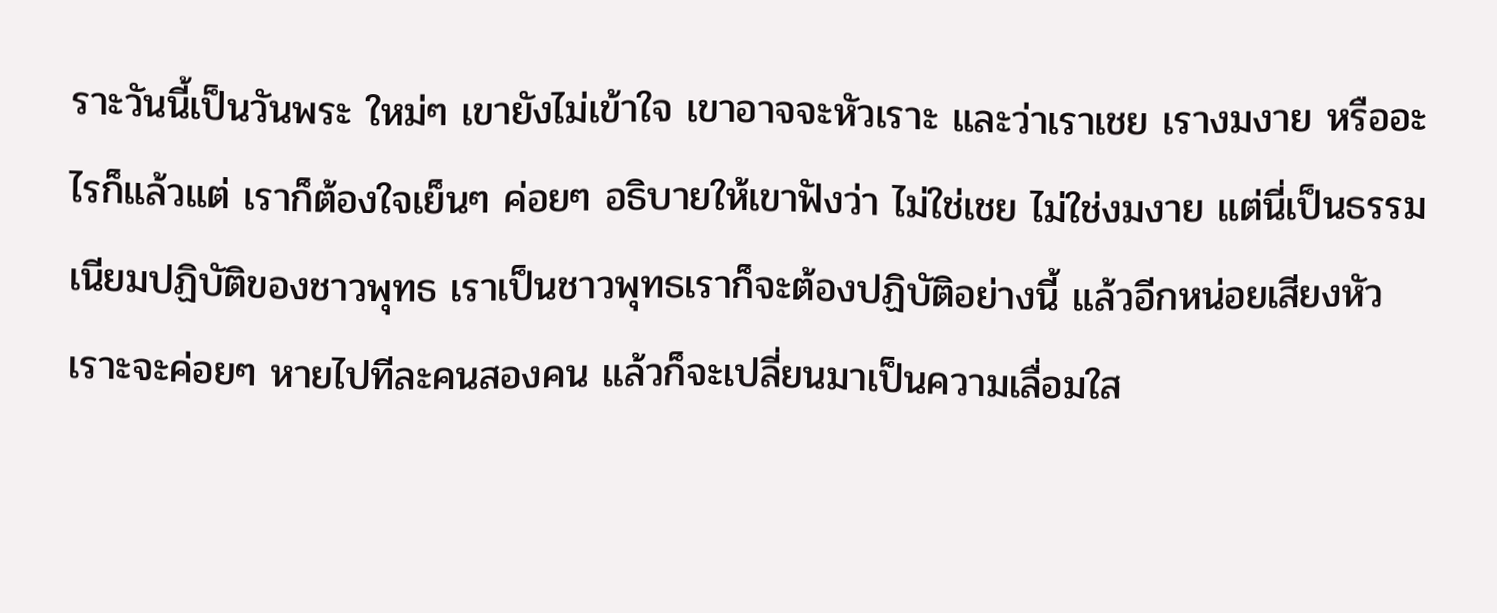ราะวันนี้เป็นวันพระ ใหม่ๆ เขายังไม่เข้าใจ เขาอาจจะหัวเราะ และว่าเราเชย เรางมงาย หรืออะไรก็แล้วแต่ เราก็ต้องใจเย็นๆ ค่อยๆ อธิบายให้เขาฟังว่า ไม่ใช่เชย ไม่ใช่งมงาย แต่นี่เป็นธรรมเนียมปฏิบัติของชาวพุทธ เราเป็นชาวพุทธเราก็จะต้องปฏิบัติอย่างนี้ แล้วอีกหน่อยเสียงหัวเราะจะค่อยๆ หายไปทีละคนสองคน แล้วก็จะเปลี่ยนมาเป็นความเลื่อมใส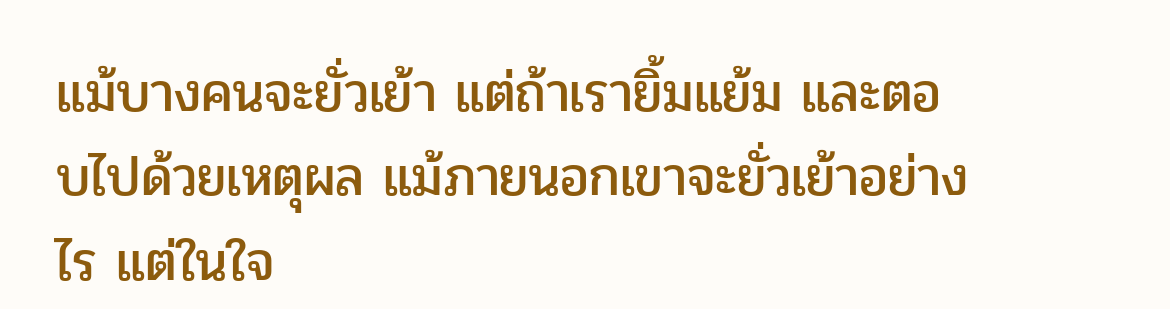แม้บางคนจะยั่วเย้า แต่ถ้าเรายิ้มแย้ม และตอบไปด้วยเหตุผล แม้ภายนอกเขาจะยั่วเย้าอย่างไร แต่ในใจ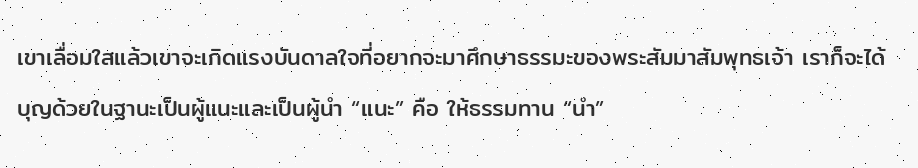เขาเลื่อมใสแล้วเขาจะเกิดแรงบันดาลใจที่อยากจะมาศึกษาธรรมะของพระสัมมาสัมพุทธเจ้า เราก็จะได้บุญด้วยในฐานะเป็นผู้แนะและเป็นผู้นำ “แนะ” คือ ให้ธรรมทาน “นำ”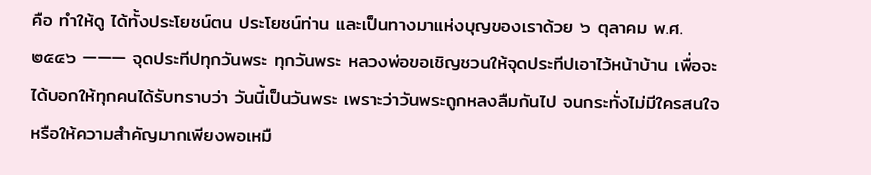คือ ทำให้ดู ได้ทั้งประโยชน์ตน ประโยชน์ท่าน และเป็นทางมาแห่งบุญของเราด้วย ๖ ตุลาคม พ.ศ. ๒๕๔๖ ——— จุดประทีปทุกวันพระ ทุกวันพระ หลวงพ่อขอเชิญชวนให้จุดประทีปเอาไว้หน้าบ้าน เพื่อจะได้บอกให้ทุกคนได้รับทราบว่า วันนี้เป็นวันพระ เพราะว่าวันพระถูกหลงลืมกันไป จนกระทั่งไม่มีใครสนใจ หรือให้ความสำคัญมากเพียงพอเหมื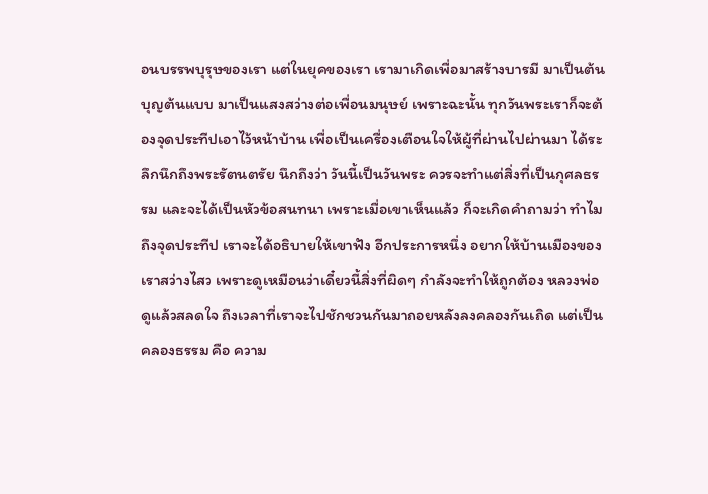อนบรรพบุรุษของเรา แต่ในยุคของเรา เรามาเกิดเพื่อมาสร้างบารมี มาเป็นต้นบุญต้นแบบ มาเป็นแสงสว่างต่อเพื่อนมนุษย์ เพราะฉะนั้น ทุกวันพระเราก็จะต้องจุดประทีปเอาไว้หน้าบ้าน เพื่อเป็นเครื่องเตือนใจให้ผู้ที่ผ่านไปผ่านมา ได้ระลึกนึกถึงพระรัตนตรัย นึกถึงว่า วันนี้เป็นวันพระ ควรจะทำแต่สิ่งที่เป็นกุศลธรรม และจะได้เป็นหัวข้อสนทนา เพราะเมื่อเขาเห็นแล้ว ก็จะเกิดคำถามว่า ทำไมถึงจุดประทีป เราจะได้อธิบายให้เขาฟัง อีกประการหนึ่ง อยากให้บ้านเมืองของเราสว่างไสว เพราะดูเหมือนว่าเดี๋ยวนี้สิ่งที่ผิดๆ กำลังจะทำให้ถูกต้อง หลวงพ่อดูแล้วสลดใจ ถึงเวลาที่เราจะไปชักชวนกันมาถอยหลังลงคลองกันเถิด แต่เป็นคลองธรรม คือ ความ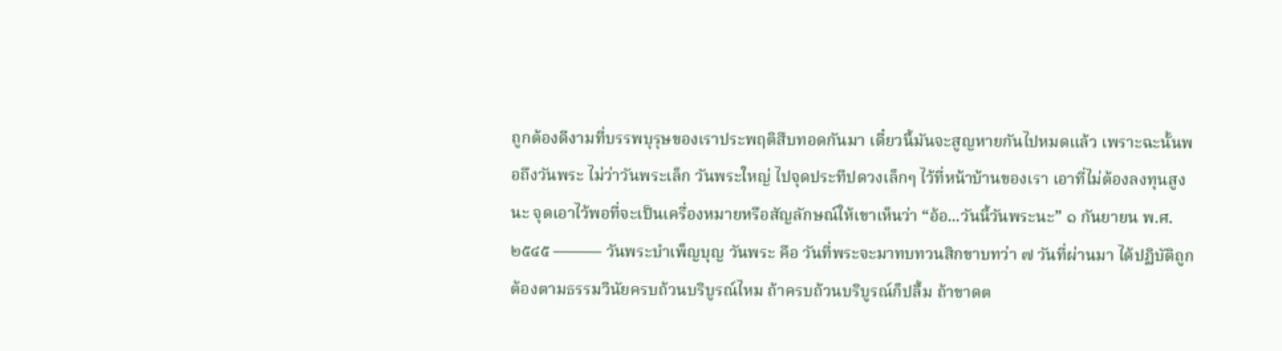ถูกต้องดีงามที่บรรพบุรุษของเราประพฤติสืบทอดกันมา เดี๋ยวนี้มันจะสูญหายกันไปหมดแล้ว เพราะฉะนั้นพอถึงวันพระ ไม่ว่าวันพระเล็ก วันพระใหญ่ ไปจุดประทีปดวงเล็กๆ ไว้ที่หน้าบ้านของเรา เอาที่ไม่ต้องลงทุนสูงนะ จุดเอาไว้พอที่จะเป็นเครื่องหมายหรือสัญลักษณ์ให้เขาเห็นว่า “อ้อ...วันนี้วันพระนะ” ๑ กันยายน พ.ศ. ๒๕๔๕ ——— วันพระบำเพ็ญบุญ วันพระ คือ วันที่พระจะมาทบทวนสิกขาบทว่า ๗ วันที่ผ่านมา ได้ปฏิบัติถูกต้องตามธรรมวินัยครบถ้วนบริบูรณ์ไหม ถ้าครบถ้วนบริบูรณ์ก็ปลื้ม ถ้าขาดต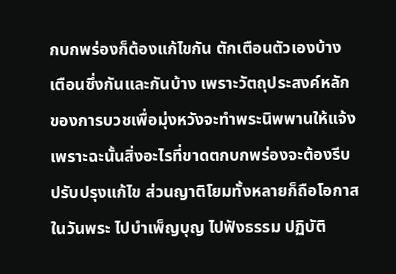กบกพร่องก็ต้องแก้ไขกัน ตักเตือนตัวเองบ้าง เตือนซึ่งกันและกันบ้าง เพราะวัตถุประสงค์หลักของการบวชเพื่อมุ่งหวังจะทำพระนิพพานให้แจ้ง เพราะฉะนั้นสิ่งอะไรที่ขาดตกบกพร่องจะต้องรีบปรับปรุงแก้ไข ส่วนญาติโยมทั้งหลายก็ถือโอกาสในวันพระ ไปบำเพ็ญบุญ ไปฟังธรรม ปฏิบัติ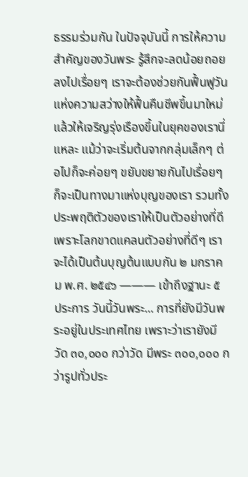ธรรมร่วมกัน ในปัจจุบันนี้ การให้ความสำคัญของวันพระ รู้สึกจะลดน้อยถอยลงไปเรื่อยๆ เราจะต้องช่วยกันฟื้นฟูวันแห่งความสว่างให้ฟื้นคืนชีพขึ้นมาใหม่ แล้วให้เจริญรุ่งเรืองขึ้นในยุคของเรานี่แหละ แม้ว่าจะเริ่มต้นจากกลุ่มเล็กๆ ต่อไปก็จะค่อยๆ ขยับขยายกันไปเรื่อยๆ ก็จะเป็นทางมาแห่งบุญของเรา รวมทั้งประพฤติตัวของเราให้เป็นตัวอย่างที่ดี เพราะโลกขาดแคลนตัวอย่างที่ดีๆ เราจะได้เป็นต้นบุญต้นแบบกัน ๒ มกราคม พ.ศ. ๒๕๔๖ ——— เข้าถึงฐานะ ๕ ประการ วันนี้วันพระ... การที่ยังมีวันพระอยู่ในประเทศไทย เพราะว่าเรายังมีวัด ๓๐,๐๐๐ กว่าวัด มีพระ ๓๐๐,๐๐๐ กว่ารูปทั่วประ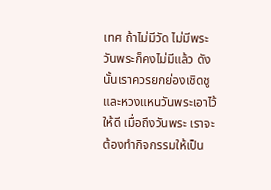เทศ ถ้าไม่มีวัด ไม่มีพระ วันพระก็คงไม่มีแล้ว ดังนั้นเราควรยกย่องเชิดชูและหวงแหนวันพระเอาไว้ให้ดี เมื่อถึงวันพระ เราจะต้องทำกิจกรรมให้เป็น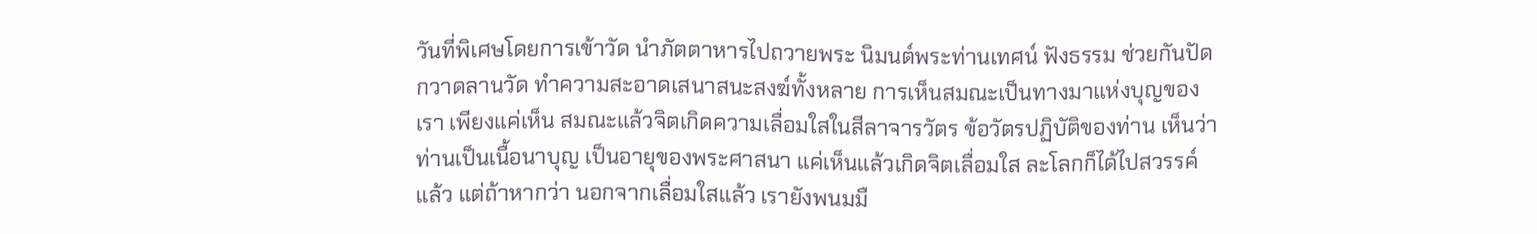วันที่พิเศษโดยการเข้าวัด นำภัตตาหารไปถวายพระ นิมนต์พระท่านเทศน์ ฟังธรรม ช่วยกันปัดกวาดลานวัด ทำความสะอาดเสนาสนะสงฆ์ทั้งหลาย การเห็นสมณะเป็นทางมาแห่งบุญของเรา เพียงแค่เห็น สมณะแล้วจิตเกิดความเลื่อมใสในสีลาจารวัตร ข้อวัตรปฏิบัติของท่าน เห็นว่าท่านเป็นเนื้อนาบุญ เป็นอายุของพระศาสนา แค่เห็นแล้วเกิดจิตเลื่อมใส ละโลกก็ได้ไปสวรรค์แล้ว แต่ถ้าหากว่า นอกจากเลื่อมใสแล้ว เรายังพนมมื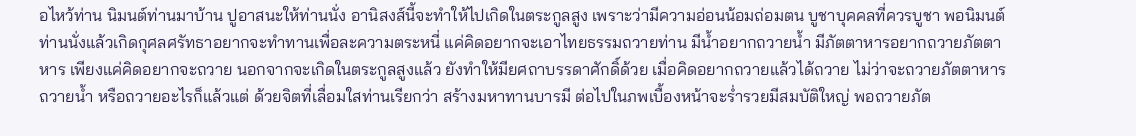อไหว้ท่าน นิมนต์ท่านมาบ้าน ปูอาสนะให้ท่านนั่ง อานิสงส์นี้จะทำให้ไปเกิดในตระกูลสูง เพราะว่ามีความอ่อนน้อมถ่อมตน บูชาบุคคลที่ควรบูชา พอนิมนต์ท่านนั่งแล้วเกิดกุศลศรัทธาอยากจะทำทานเพื่อละความตระหนี่ แค่คิดอยากจะเอาไทยธรรมถวายท่าน มีน้ำอยากถวายน้ำ มีภัตตาหารอยากถวายภัตตาหาร เพียงแค่คิดอยากจะถวาย นอกจากจะเกิดในตระกูลสูงแล้ว ยังทำให้มียศถาบรรดาศักดิ์ด้วย เมื่อคิดอยากถวายแล้วได้ถวาย ไม่ว่าจะถวายภัตตาหารถวายน้ำ หรือถวายอะไรก็แล้วแต่ ด้วยจิตที่เลื่อมใสท่านเรียกว่า สร้างมหาทานบารมี ต่อไปในภพเบื้องหน้าจะร่ำรวยมีสมบัติใหญ่ พอถวายภัต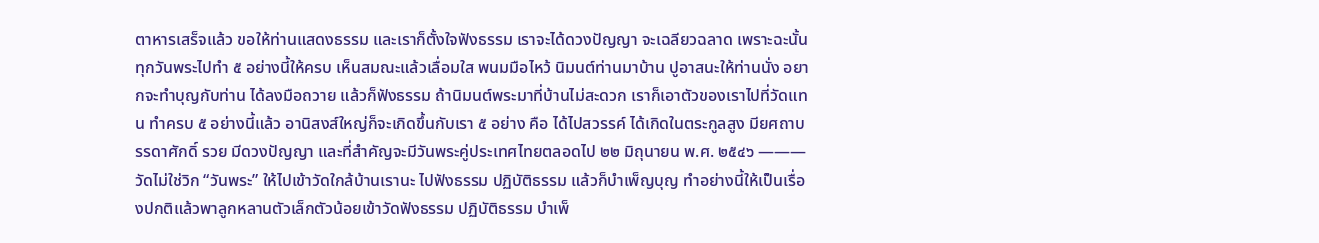ตาหารเสร็จแล้ว ขอให้ท่านแสดงธรรม และเราก็ตั้งใจฟังธรรม เราจะได้ดวงปัญญา จะเฉลียวฉลาด เพราะฉะนั้น ทุกวันพระไปทำ ๕ อย่างนี้ให้ครบ เห็นสมณะแล้วเลื่อมใส พนมมือไหว้ นิมนต์ท่านมาบ้าน ปูอาสนะให้ท่านนั่ง อยากจะทำบุญกับท่าน ได้ลงมือถวาย แล้วก็ฟังธรรม ถ้านิมนต์พระมาที่บ้านไม่สะดวก เราก็เอาตัวของเราไปที่วัดแทน ทำครบ ๕ อย่างนี้แล้ว อานิสงส์ใหญ่ก็จะเกิดขึ้นกับเรา ๕ อย่าง คือ ได้ไปสวรรค์ ได้เกิดในตระกูลสูง มียศถาบรรดาศักดิ์ รวย มีดวงปัญญา และที่สำคัญจะมีวันพระคู่ประเทศไทยตลอดไป ๒๒ มิถุนายน พ.ศ. ๒๕๔๖ ——— วัดไม่ใช่วิก “วันพระ” ให้ไปเข้าวัดใกล้บ้านเรานะ ไปฟังธรรม ปฏิบัติธรรม แล้วก็บำเพ็ญบุญ ทำอย่างนี้ให้เป็นเรื่องปกติแล้วพาลูกหลานตัวเล็กตัวน้อยเข้าวัดฟังธรรม ปฏิบัติธรรม บำเพ็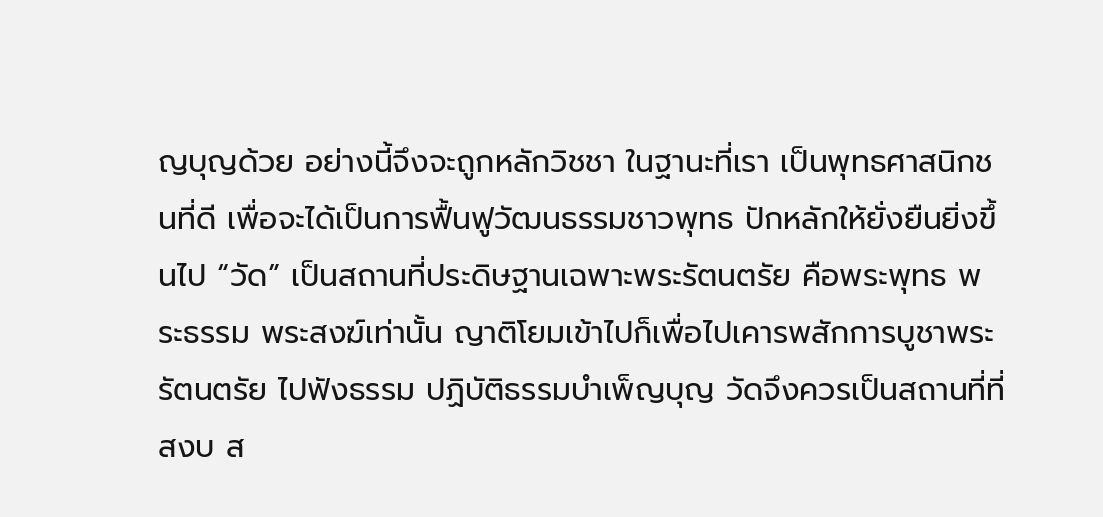ญบุญด้วย อย่างนี้จึงจะถูกหลักวิชชา ในฐานะที่เรา เป็นพุทธศาสนิกชนที่ดี เพื่อจะได้เป็นการฟื้นฟูวัฒนธรรมชาวพุทธ ปักหลักให้ยั่งยืนยิ่งขึ้นไป “วัด” เป็นสถานที่ประดิษฐานเฉพาะพระรัตนตรัย คือพระพุทธ พระธรรม พระสงฆ์เท่านั้น ญาติโยมเข้าไปก็เพื่อไปเคารพสักการบูชาพระรัตนตรัย ไปฟังธรรม ปฏิบัติธรรมบำเพ็ญบุญ วัดจึงควรเป็นสถานที่ที่สงบ ส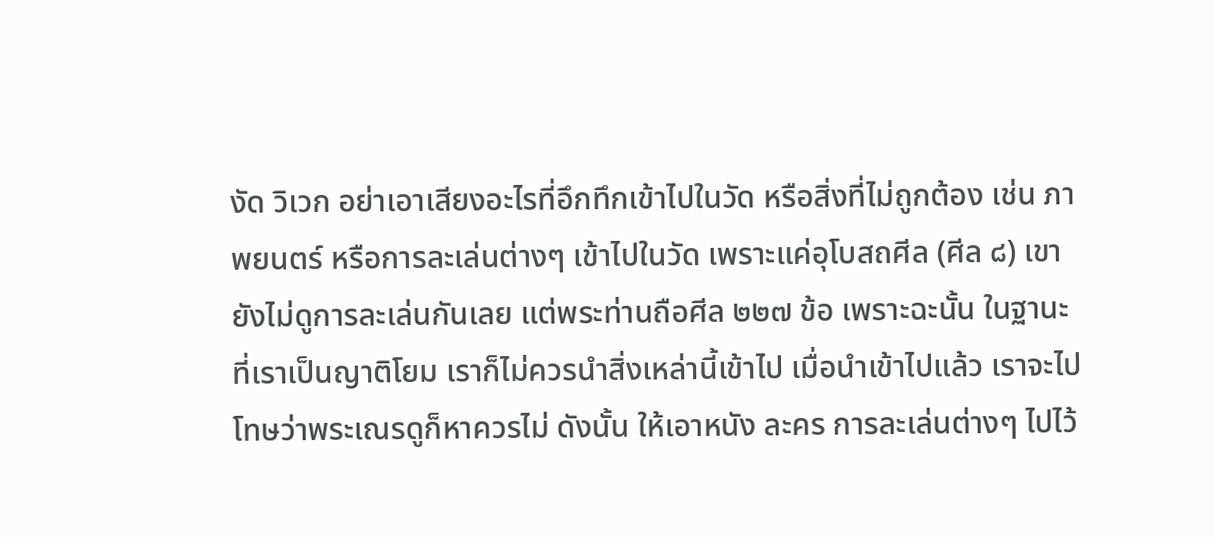งัด วิเวก อย่าเอาเสียงอะไรที่อึกทึกเข้าไปในวัด หรือสิ่งที่ไม่ถูกต้อง เช่น ภาพยนตร์ หรือการละเล่นต่างๆ เข้าไปในวัด เพราะแค่อุโบสถศีล (ศีล ๘) เขายังไม่ดูการละเล่นกันเลย แต่พระท่านถือศีล ๒๒๗ ข้อ เพราะฉะนั้น ในฐานะที่เราเป็นญาติโยม เราก็ไม่ควรนำสิ่งเหล่านี้เข้าไป เมื่อนำเข้าไปแล้ว เราจะไปโทษว่าพระเณรดูก็หาควรไม่ ดังนั้น ให้เอาหนัง ละคร การละเล่นต่างๆ ไปไว้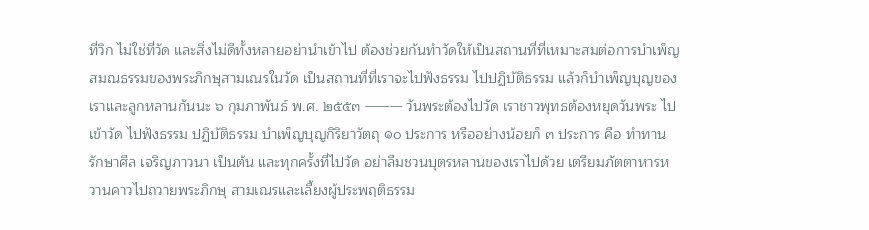ที่วิก ไม่ใช่ที่วัด และสิ่งไม่ดีทั้งหลายอย่านำเข้าไป ต้องช่วยกันทำวัดให้เป็นสถานที่ที่เหมาะสมต่อการบำเพ็ญสมณธรรมของพระภิกษุสามเณรในวัด เป็นสถานที่ที่เราจะไปฟังธรรม ไปปฏิบัติธรรม แล้วก็บำเพ็ญบุญของเราและลูกหลานกันนะ ๖ กุมภาพันธ์ พ.ศ. ๒๕๕๓ ——— วันพระต้องไปวัด เราชาวพุทธต้องหยุดวันพระ ไปเข้าวัด ไปฟังธรรม ปฏิบัติธรรม บำเพ็ญบุญกิริยาวัตถุ ๑๐ ประการ หรืออย่างน้อยก็ ๓ ประการ คือ ทำทาน รักษาศีล เจริญภาวนา เป็นต้น และทุกครั้งที่ไปวัด อย่าลืมชวนบุตรหลานของเราไปด้วย เตรียมภัตตาหารหวานคาวไปถวายพระภิกษุ สามเณรและเลี้ยงผู้ประพฤติธรรม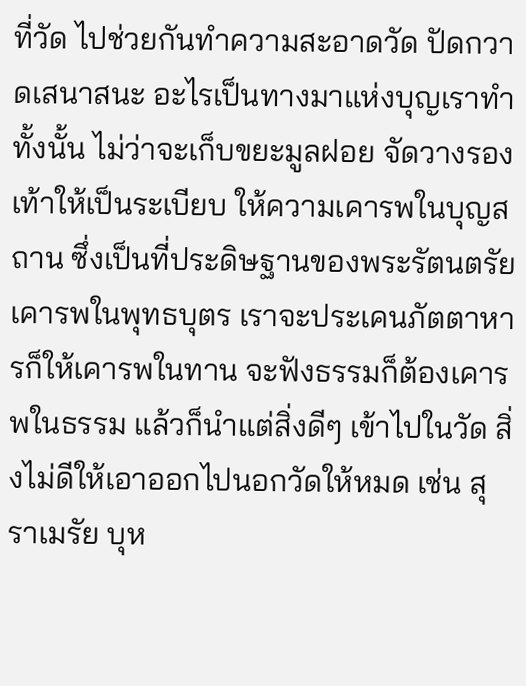ที่วัด ไปช่วยกันทำความสะอาดวัด ปัดกวาดเสนาสนะ อะไรเป็นทางมาแห่งบุญเราทำทั้งนั้น ไม่ว่าจะเก็บขยะมูลฝอย จัดวางรองเท้าให้เป็นระเบียบ ให้ความเคารพในบุญสถาน ซึ่งเป็นที่ประดิษฐานของพระรัตนตรัย เคารพในพุทธบุตร เราจะประเคนภัตตาหารก็ให้เคารพในทาน จะฟังธรรมก็ต้องเคารพในธรรม แล้วก็นำแต่สิ่งดีๆ เข้าไปในวัด สิ่งไม่ดีให้เอาออกไปนอกวัดให้หมด เช่น สุราเมรัย บุห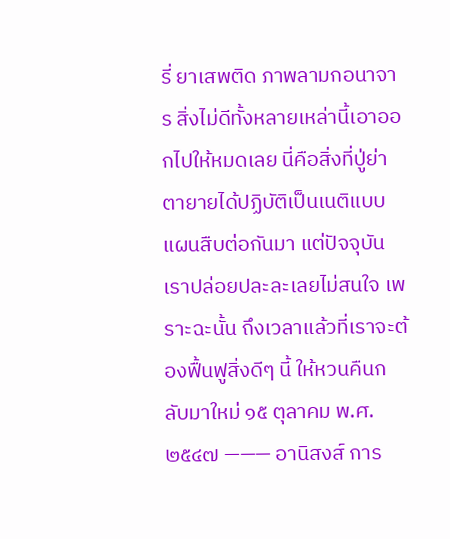รี่ ยาเสพติด ภาพลามกอนาจาร สิ่งไม่ดีทั้งหลายเหล่านี้เอาออกไปให้หมดเลย นี่คือสิ่งที่ปู่ย่าตายายได้ปฏิบัติเป็นเนติแบบแผนสืบต่อกันมา แต่ปัจจุบันเราปล่อยปละละเลยไม่สนใจ เพราะฉะนั้น ถึงเวลาแล้วที่เราจะต้องฟื้นฟูสิ่งดีๆ นี้ ให้หวนคืนกลับมาใหม่ ๑๕ ตุลาคม พ.ศ. ๒๕๔๗ ——— อานิสงส์ การ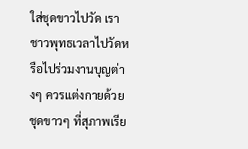ใส่ชุดขาวไปวัด เราชาวพุทธเวลาไปวัดหรือไปร่วมงานบุญต่างๆ ควรแต่งกายด้วยชุดขาวๆ ที่สุภาพเรีย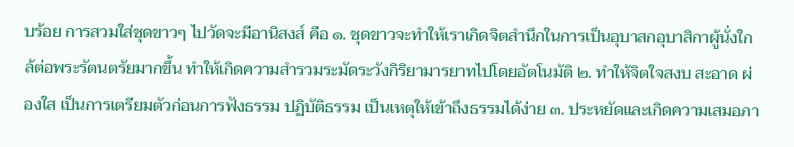บร้อย การสวมใส่ชุดขาวๆ ไปวัดจะมีอานิสงส์ คือ ๑. ชุดขาวจะทำให้เราเกิดจิตสำนึกในการเป็นอุบาสกอุบาสิกาผู้นั่งใกล้ต่อพระรัตนตรัยมากขึ้น ทำให้เกิดความสำรวมระมัดระวังกิริยามารยาทไปโดยอัตโนมัติ ๒. ทำให้จิตใจสงบ สะอาด ผ่องใส เป็นการเตรียมตัวก่อนการฟังธรรม ปฏิบัติธรรม เป็นเหตุให้เข้าถึงธรรมได้ง่าย ๓. ประหยัดและเกิดความเสมอภา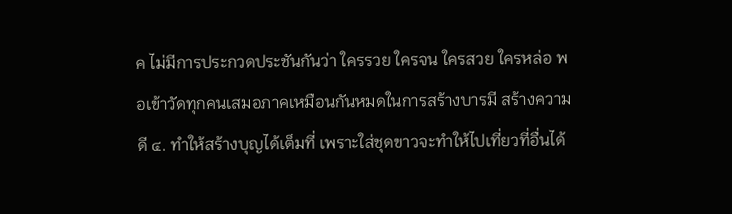ค ไม่มีการประกวดประชันกันว่า ใครรวย ใครจน ใครสวย ใครหล่อ พอเข้าวัดทุกคนเสมอภาคเหมือนกันหมดในการสร้างบารมี สร้างความดี ๔. ทำให้สร้างบุญได้เต็มที่ เพราะใส่ชุดขาวจะทำให้ไปเที่ยวที่อื่นได้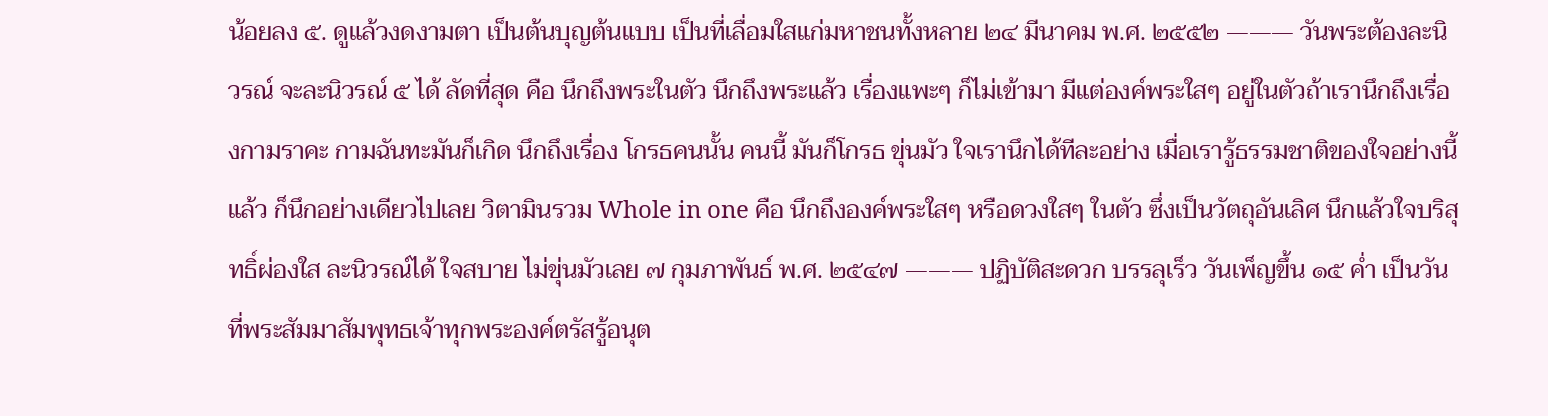น้อยลง ๕. ดูแล้วงดงามตา เป็นต้นบุญต้นแบบ เป็นที่เลื่อมใสแก่มหาชนทั้งหลาย ๒๔ มีนาคม พ.ศ. ๒๕๕๒ ——— วันพระต้องละนิวรณ์ จะละนิวรณ์ ๕ ได้ ลัดที่สุด คือ นึกถึงพระในตัว นึกถึงพระแล้ว เรื่องแพะๆ ก็ไม่เข้ามา มีแต่องค์พระใสๆ อยู่ในตัวถ้าเรานึกถึงเรื่องกามราคะ กามฉันทะมันก็เกิด นึกถึงเรื่อง โกรธคนนั้น คนนี้ มันก็โกรธ ขุ่นมัว ใจเรานึกได้ทีละอย่าง เมื่อเรารู้ธรรมชาติของใจอย่างนี้แล้ว ก็นึกอย่างเดียวไปเลย วิตามินรวม Whole in one คือ นึกถึงองค์พระใสๆ หรือดวงใสๆ ในตัว ซึ่งเป็นวัตถุอันเลิศ นึกแล้วใจบริสุทธิ์ผ่องใส ละนิวรณ์ได้ ใจสบาย ไม่ขุ่นมัวเลย ๗ กุมภาพันธ์ พ.ศ. ๒๕๔๗ ——— ปฏิบัติสะดวก บรรลุเร็ว วันเพ็ญขึ้น ๑๕ ค่ำ เป็นวันที่พระสัมมาสัมพุทธเจ้าทุกพระองค์ตรัสรู้อนุต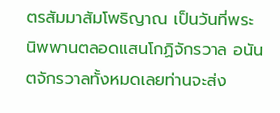ตรสัมมาสัมโพธิญาณ เป็นวันที่พระนิพพานตลอดแสนโกฏิจักรวาล อนันตจักรวาลทั้งหมดเลยท่านจะส่ง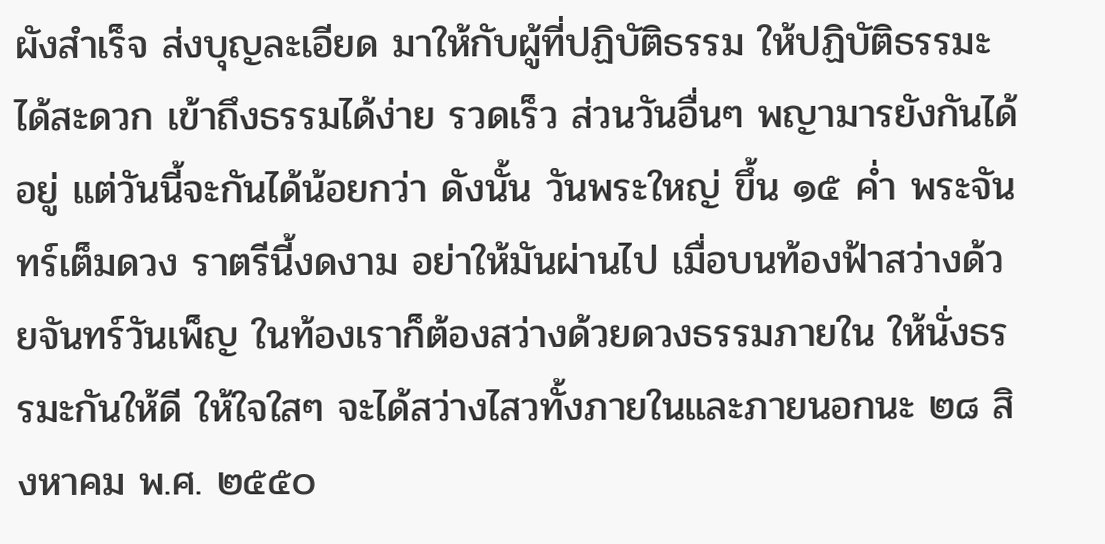ผังสำเร็จ ส่งบุญละเอียด มาให้กับผู้ที่ปฏิบัติธรรม ให้ปฏิบัติธรรมะได้สะดวก เข้าถึงธรรมได้ง่าย รวดเร็ว ส่วนวันอื่นๆ พญามารยังกันได้อยู่ แต่วันนี้จะกันได้น้อยกว่า ดังนั้น วันพระใหญ่ ขึ้น ๑๕ ค่ำ พระจันทร์เต็มดวง ราตรีนี้งดงาม อย่าให้มันผ่านไป เมื่อบนท้องฟ้าสว่างด้วยจันทร์วันเพ็ญ ในท้องเราก็ต้องสว่างด้วยดวงธรรมภายใน ให้นั่งธรรมะกันให้ดี ให้ใจใสๆ จะได้สว่างไสวทั้งภายในและภายนอกนะ ๒๘ สิงหาคม พ.ศ. ๒๕๕๐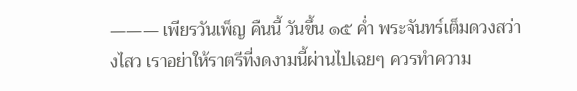——— เพียรวันเพ็ญ คืนนี้ วันขึ้น ๑๕ ค่ำ พระจันทร์เต็มดวงสว่างไสว เราอย่าให้ราตรีที่งดงามนี้ผ่านไปเฉยๆ ควรทำความ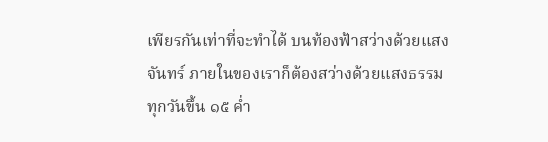เพียรกันเท่าที่จะทำได้ บนท้องฟ้าสว่างด้วยแสงจันทร์ ภายในของเราก็ต้องสว่างด้วยแสงธรรม ทุกวันขึ้น ๑๕ ค่ำ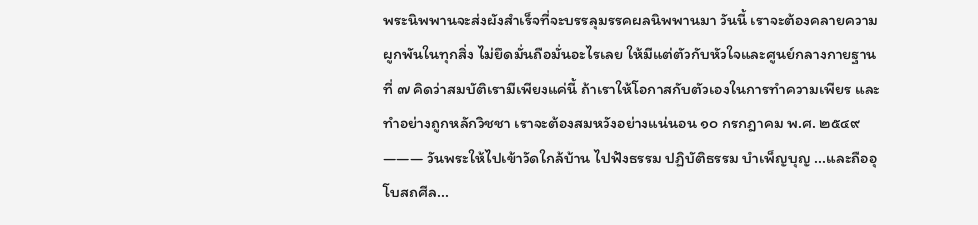พระนิพพานจะส่งผังสำเร็จที่จะบรรลุมรรคผลนิพพานมา วันนี้ เราจะต้องคลายความผูกพันในทุกสิ่ง ไม่ยึดมั่นถือมั่นอะไรเลย ให้มีแต่ตัวกับหัวใจและศูนย์กลางกายฐานที่ ๗ คิดว่าสมบัติเรามีเพียงแค่นี้ ถ้าเราให้โอกาสกับตัวเองในการทำความเพียร และทำอย่างถูกหลักวิชชา เราจะต้องสมหวังอย่างแน่นอน ๑๐ กรกฎาคม พ.ศ. ๒๕๔๙ ——— วันพระให้ไปเข้าวัดใกล้บ้าน ไปฟังธรรม ปฏิบัติธรรม บำเพ็ญบุญ ...และถืออุโบสถศีล...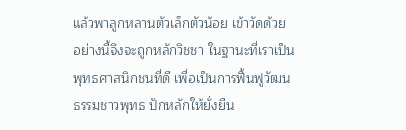แล้วพาลูกหลานตัวเล็กตัวน้อย เข้าวัดด้วย อย่างนี้จึงจะถูกหลักวิชชา ในฐานะที่เราเป็นพุทธศาสนิกชนที่ดี เพื่อเป็นการฟื้นฟูวัฒนธรรมชาวพุทธ ปักหลักให้ยั่งยืน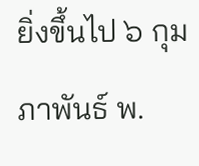ยิ่งขึ้นไป ๖ กุมภาพันธ์ พ.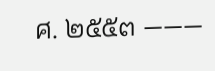ศ. ๒๕๕๓ ———